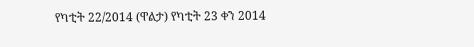የካቲት 22/2014 (ዋልታ) የካቲት 23 ቀን 2014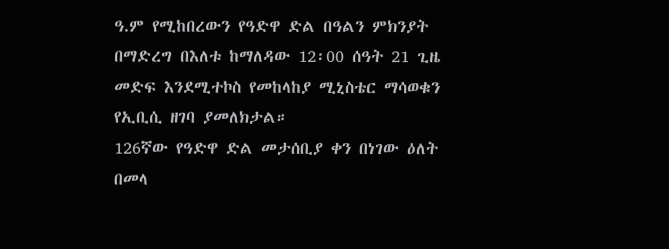ዓ.ም የሚከበረውን የዓድዋ ድል በዓልን ምክንያት በማድረግ በእለቱ ከማለዳው 12፡00 ሰዓት 21 ጊዜ መድፍ እንደሚተኮስ የመከላከያ ሚኒስቴር ማሳወቁን የኢቢሲ ዘገባ ያመለክታል።
126ኛው የዓድዋ ድል መታሰቢያ ቀን በነገው ዕለት በመላ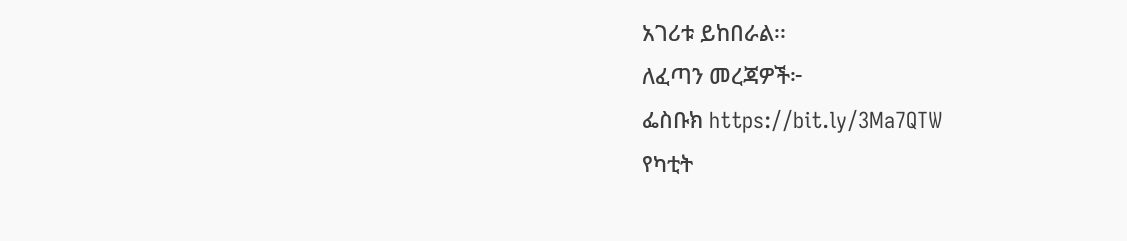አገሪቱ ይከበራል፡፡
ለፈጣን መረጃዎች፦
ፌስቡክ https://bit.ly/3Ma7QTW
የካቲት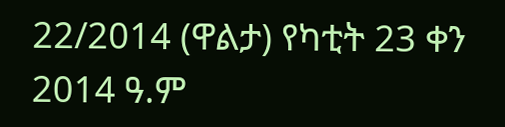22/2014 (ዋልታ) የካቲት 23 ቀን 2014 ዓ.ም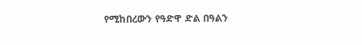የሚከበረውን የዓድዋ ድል በዓልን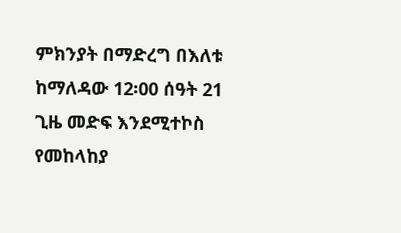ምክንያት በማድረግ በእለቱ ከማለዳው 12፡00 ሰዓት 21 ጊዜ መድፍ እንደሚተኮስ የመከላከያ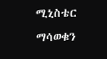ሚኒስቴር ማሳወቁን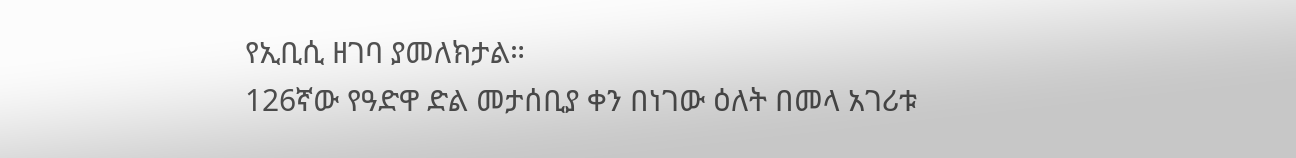የኢቢሲ ዘገባ ያመለክታል።
126ኛው የዓድዋ ድል መታሰቢያ ቀን በነገው ዕለት በመላ አገሪቱ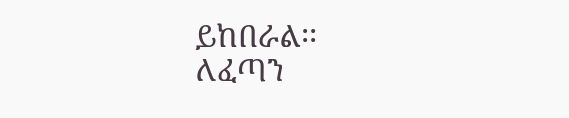ይከበራል፡፡
ለፈጣን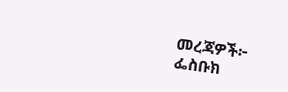መረጃዎች፦
ፌስቡክ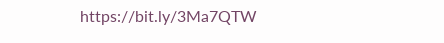https://bit.ly/3Ma7QTW